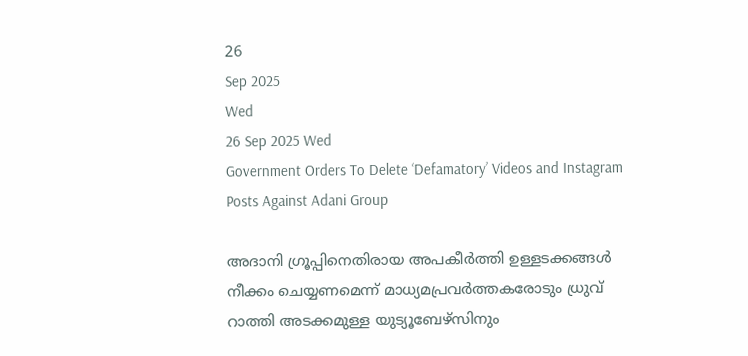26
Sep 2025
Wed
26 Sep 2025 Wed
Government Orders To Delete ‘Defamatory’ Videos and Instagram Posts Against Adani Group

അദാനി ഗ്രൂപ്പിനെതിരായ അപകീര്‍ത്തി ഉള്ളടക്കങ്ങള്‍ നീക്കം ചെയ്യണമെന്ന് മാധ്യമപ്രവര്‍ത്തകരോടും ധ്രുവ് റാത്തി അടക്കമുള്ള യുട്യൂബേഴ്‌സിനും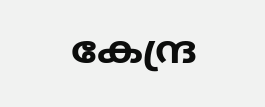കേന്ദ്ര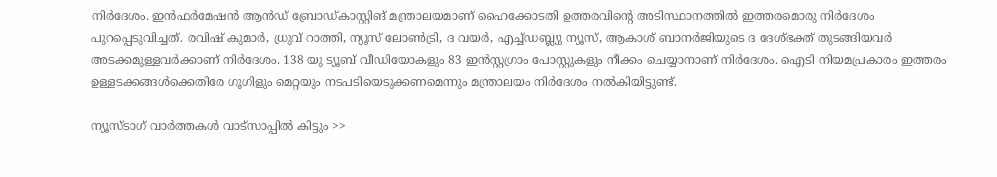നിര്‍ദേശം. ഇന്‍ഫര്‍മേഷന്‍ ആന്‍ഡ് ബ്രോഡ്കാസ്റ്റിങ് മന്ത്രാലയമാണ് ഹൈക്കോടതി ഉത്തരവിന്റെ അടിസ്ഥാനത്തില്‍ ഇത്തരമൊരു നിര്‍ദേശം പുറപ്പെടുവിച്ചത്. രവിഷ് കുമാര്‍, ധ്രുവ് റാത്തി, ന്യൂസ് ലോണ്‍ട്രി, ദ വയര്‍, എച്ച്ഡബ്ല്യു ന്യൂസ്, ആകാശ് ബാനര്‍ജിയുടെ ദ ദേശ്ഭക്ത് തുടങ്ങിയവര്‍ അടക്കമുള്ളവര്‍ക്കാണ് നിര്‍ദേശം. 138 യു ട്യൂബ് വീഡിയോകളും 83 ഇന്‍സ്റ്റഗ്രാം പോസ്റ്റുകളും നീക്കം ചെയ്യാനാണ് നിര്‍ദേശം. ഐടി നിയമപ്രകാരം ഇത്തരം ഉള്ളടക്കങ്ങള്‍ക്കെതിരേ ഗൂഗിളും മെറ്റയും നടപടിയെടുക്കണമെന്നും മന്ത്രാലയം നിര്‍ദേശം നല്‍കിയിട്ടുണ്ട്.

ന്യൂസ്ടാഗ് വാര്‍ത്തകള്‍ വാട്‌സാപ്പില്‍ കിട്ടും >>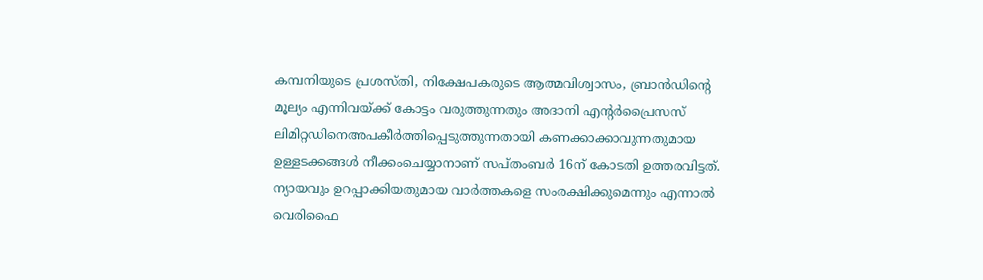കമ്പനിയുടെ പ്രശസ്തി, നിക്ഷേപകരുടെ ആത്മവിശ്വാസം, ബ്രാന്‍ഡിന്റെ മൂല്യം എന്നിവയ്ക്ക് കോട്ടം വരുത്തുന്നതും അദാനി എന്റര്‍പ്രൈസസ് ലിമിറ്റഡിനെഅപകീര്‍ത്തിപ്പെടുത്തുന്നതായി കണക്കാക്കാവുന്നതുമായ ഉള്ളടക്കങ്ങള്‍ നീക്കംചെയ്യാനാണ് സപ്തംബര്‍ 16ന് കോടതി ഉത്തരവിട്ടത്. ന്യായവും ഉറപ്പാക്കിയതുമായ വാര്‍ത്തകളെ സംരക്ഷിക്കുമെന്നും എന്നാല്‍ വെരിഫൈ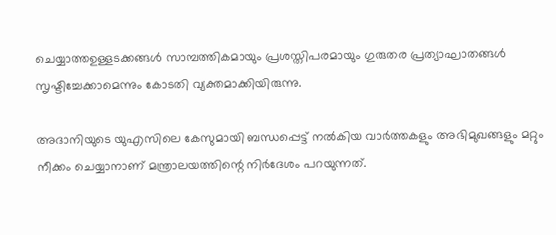ചെയ്യാത്തഉള്ളടക്കങ്ങള്‍ സാമ്പത്തികമായും പ്രശസ്തിപരമായും ഗുരുതര പ്രത്യാഘാതങ്ങള്‍ സൃഷ്ടിച്ചേക്കാമെന്നും കോടതി വ്യക്തമാക്കിയിരുന്നു.

അദാനിയുടെ യുഎസിലെ കേസുമായി ബന്ധപ്പെട്ട് നല്‍കിയ വാര്‍ത്തകളും അഭിമുഖങ്ങളും മറ്റും നീക്കം ചെയ്യാനാണ് മന്ത്രാലയത്തിന്റെ നിര്‍ദേശം പറയുന്നത്.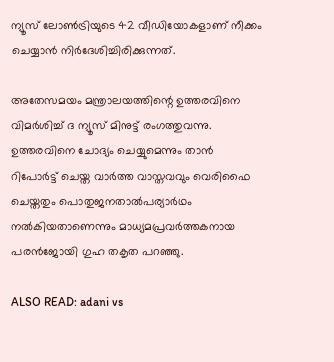ന്യൂസ് ലോണ്‍ട്രിയുടെ 42 വീഡിയോകളാണ് നീക്കം ചെയ്യാന്‍ നിര്‍ദേശിച്ചിരിക്കുന്നത്.

അതേസമയം മന്ത്രാലയത്തിന്റെ ഉത്തരവിനെ വിമര്‍ശിച്ച് ദ ന്യൂസ് മിനുട്ട് രംഗത്തുവന്നു. ഉത്തരവിനെ ചോദ്യം ചെയ്യുമെന്നും താന്‍ റിപോര്‍ട്ട് ചെയ്ത വാര്‍ത്ത വാസ്തവവും വെരിഫൈ ചെയ്തതും പൊതുജനതാല്‍പര്യാര്‍ഥം നല്‍കിയതാണെന്നും മാധ്യമപ്രവര്‍ത്തകനായ പരന്‍ജോയി ഗുഹ തകൃത പറഞ്ഞു.

ALSO READ: adani vs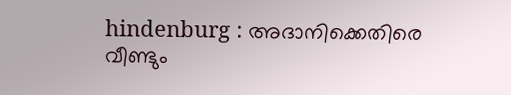hindenburg : അദാനിക്കെതിരെ വീണ്ടും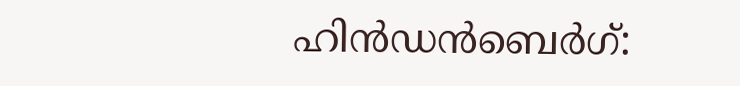ഹിന്‍ഡന്‍ബെര്‍ഗ്: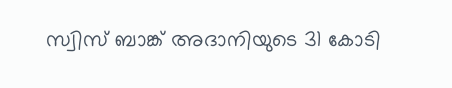സ്വിസ് ബാങ്ക് അദാനിയുടെ 31 കോടി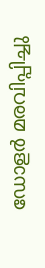ഡോളര്‍ മരവിപ്പിച്ചു